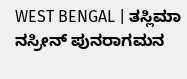WEST BENGAL | ತಸ್ಲಿಮಾ ನಸ್ರೀನ್ ಪುನರಾಗಮನ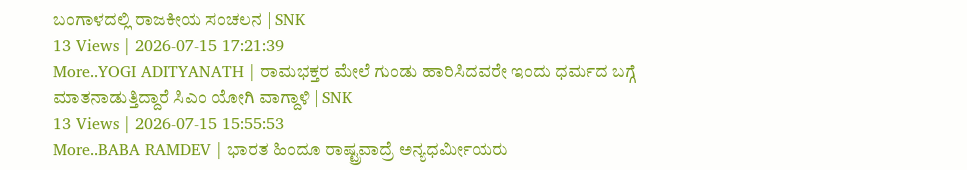ಬಂಗಾಳದಲ್ಲಿ ರಾಜಕೀಯ ಸಂಚಲನ | SNK
13 Views | 2026-07-15 17:21:39
More..YOGI ADITYANATH | ರಾಮಭಕ್ತರ ಮೇಲೆ ಗುಂಡು ಹಾರಿಸಿದವರೇ ಇಂದು ಧರ್ಮದ ಬಗ್ಗೆ ಮಾತನಾಡುತ್ತಿದ್ದಾರೆ ಸಿಎಂ ಯೋಗಿ ವಾಗ್ದಾಳಿ | SNK
13 Views | 2026-07-15 15:55:53
More..BABA RAMDEV | ಭಾರತ ಹಿಂದೂ ರಾಷ್ಟ್ರವಾದ್ರೆ ಅನ್ಯಧರ್ಮೀಯರು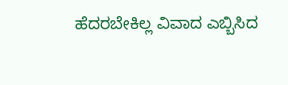ಹೆದರಬೇಕಿಲ್ಲ ವಿವಾದ ಎಬ್ಬಿಸಿದ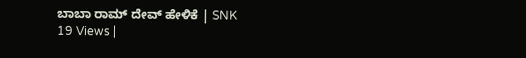ಬಾಬಾ ರಾಮ್ ದೇವ್ ಹೇಳಿಕೆ | SNK
19 Views |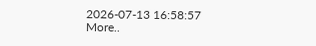2026-07-13 16:58:57
More..